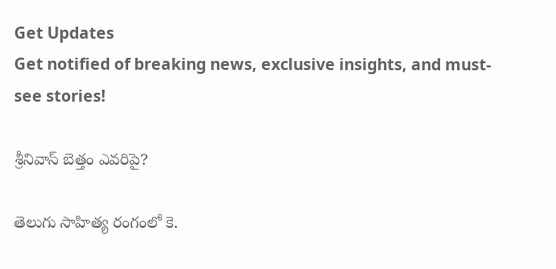Get Updates
Get notified of breaking news, exclusive insights, and must-see stories!

శ్రీనివాస్‌ బెత్తం ఎవరిపై?

తెలుగు సాహిత్య రంగంలో కె.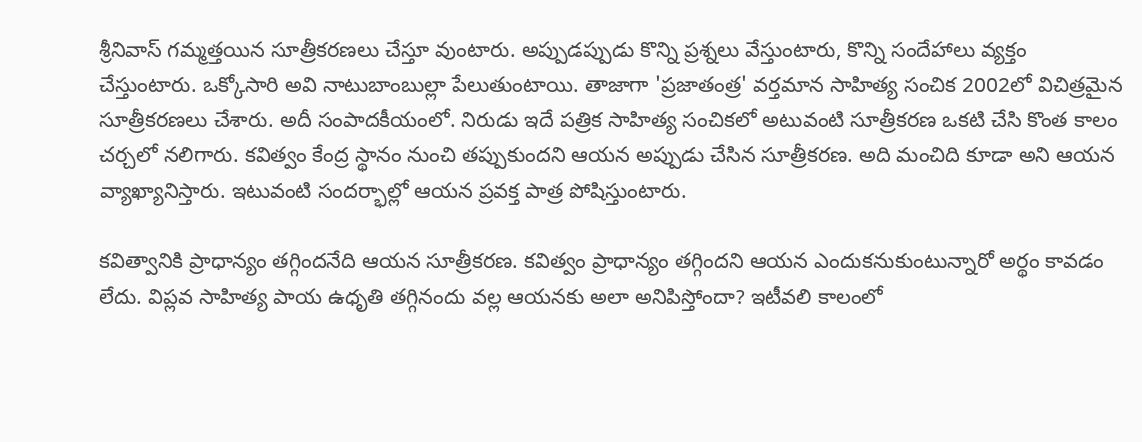శ్రీనివాస్‌ గమ్మత్తయిన సూత్రీకరణలు చేస్తూ వుంటారు. అప్పుడప్పుడు కొన్ని ప్రశ్నలు వేస్తుంటారు, కొన్ని సందేహాలు వ్యక్తం చేస్తుంటారు. ఒక్కోసారి అవి నాటుబాంబుల్లా పేలుతుంటాయి. తాజాగా 'ప్రజాతంత్ర' వర్తమాన సాహిత్య సంచిక 2002లో విచిత్రమైన సూత్రీకరణలు చేశారు. అదీ సంపాదకీయంలో. నిరుడు ఇదే పత్రిక సాహిత్య సంచికలో అటువంటి సూత్రీకరణ ఒకటి చేసి కొంత కాలం చర్చలో నలిగారు. కవిత్వం కేంద్ర స్థానం నుంచి తప్పుకుందని ఆయన అప్పుడు చేసిన సూత్రీకరణ. అది మంచిది కూడా అని ఆయన వ్యాఖ్యానిస్తారు. ఇటువంటి సందర్భాల్లో ఆయన ప్రవక్త పాత్ర పోషిస్తుంటారు.

కవిత్వానికి ప్రాధాన్యం తగ్గిందనేది ఆయన సూత్రీకరణ. కవిత్వం ప్రాధాన్యం తగ్గిందని ఆయన ఎందుకనుకుంటున్నారో అర్థం కావడం లేదు. విప్లవ సాహిత్య పాయ ఉధృతి తగ్గినందు వల్ల ఆయనకు అలా అనిపిస్తోందా? ఇటీవలి కాలంలో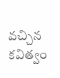వచ్చిన కవిత్వం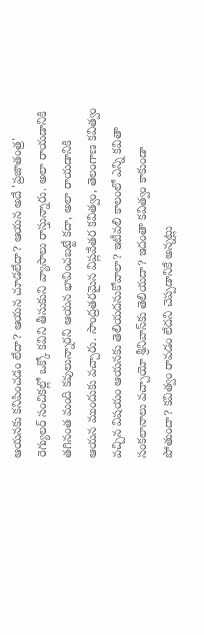ఆయనకు కనిపించడం లేదా? ఆయన చూడలేదా? ఆయన అదే 'ప్రజాతంత్ర' రెగ్యులర్‌ సంచికల్లో ఒక్కో కవిని తీసుకుని వ్యాసాలు రాస్తున్నారు. అలా రాయడానికి తగినంత మంది కవులున్నారని ఆయన భావించబట్టే కదా, అలా రాయడానికి ఆయన ముందుకు వచ్చారు. సాంద్రతరమైన విప్లవేతర కవిత్వం, తెలంగాణ కవిత్వం వచ్చిన విషయం ఆయనకు తెలియదనుకోవాలా? ఇటీవలి కాలంలో ఎన్ని కవితా సంకలానాలు వచ్చాయో శ్రీనివాస్‌కు తెలియదా? ఇదంతా కవిత్వం కాకుండా పోతుందా? కవిత్వం రావడం లేదని చెప్పడానికే అన్నట్లు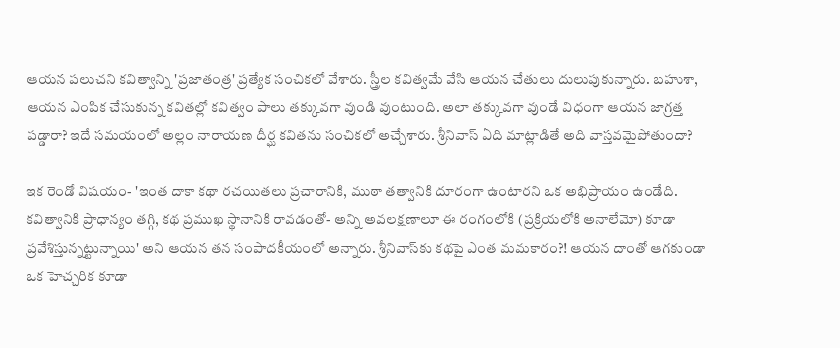ఆయన పలుచని కవిత్వాన్ని 'ప్రజాతంత్ర' ప్రత్యేక సంచికలో వేశారు. స్త్రీల కవిత్వమే వేసి ఆయన చేతులు దులుపుకున్నారు. బహుశా, ఆయన ఎంపిక చేసుకున్న కవితల్లో కవిత్వం పాలు తక్కువగా వుండి వుంటుంది. అలా తక్కువగా వుండే విధంగా ఆయన జాగ్రత్త పడ్డారా? ఇదే సమయంలో అల్లం నారాయణ దీర్ఘ కవితను సంచికలో అచ్చేశారు. శ్రీనివాస్‌ ఏది మాట్లాడితే అది వాస్తవమైపోతుందా?

ఇక రెండో విషయం- 'ఇంత దాకా కథా రచయితలు ప్రచారానికి, ముఠా తత్వానికి దూరంగా ఉంటారని ఒక అభిప్రాయం ఉండేది. కవిత్వానికి ప్రాధాన్యం తగ్గి, కథ ప్రముఖ స్థానానికి రావడంతో- అన్ని అవలక్షణాలూ ఈ రంగంలోకి (ప్రక్రియలోకి అనాలేమో) కూడా ప్రవేశిస్తున్నట్టున్నాయి' అని ఆయన తన సంపాదకీయంలో అన్నారు. శ్రీనివాస్‌కు కథపై ఎంత మమకారం?! ఆయన దాంతో ఆగకుండా ఒక హెచ్చరిక కూడా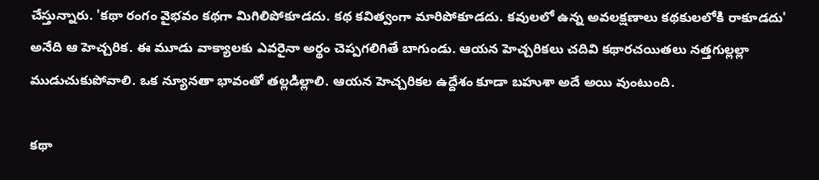చేస్తున్నారు. 'కథా రంగం వైభవం కథగా మిగిలిపోకూడదు. కథ కవిత్వంగా మారిపోకూడదు. కవులలో ఉన్న అవలక్షణాలు కథకులలోకి రాకూడదు' అనేది ఆ హెచ్చరిక. ఈ మూడు వాక్యాలకు ఎవరైనా అర్థం చెప్పగలిగితే బాగుండు. ఆయన హెచ్చరికలు చదివి కథారచయితలు నత్తగుల్లల్లా ముడుచుకుపోవాలి. ఒక న్యూనతా భావంతో తల్లడిల్లాలి. ఆయన హెచ్చరికల ఉద్దేశం కూడా బహుశా అదే అయి వుంటుంది.

కథా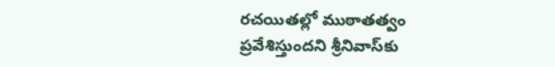రచయితల్లో ముఠాతత్వం ప్రవేశిస్తుందని శ్రీనివాస్‌కు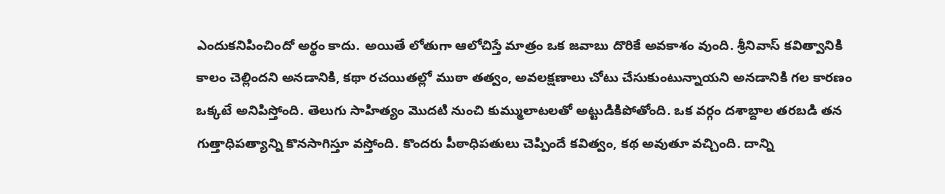ఎందుకనిపించిందో అర్థం కాదు. అయితే లోతుగా ఆలోచిస్తే మాత్రం ఒక జవాబు దొరికే అవకాశం వుంది. శ్రీనివాస్‌ కవిత్వానికి కాలం చెల్లిందని అనడానికి, కథా రచయితల్లో ముఠా తత్వం, అవలక్షణాలు చోటు చేసుకుంటున్నాయని అనడానికి గల కారణం ఒక్కటే అనిపిస్తోంది. తెలుగు సాహిత్యం మొదటి నుంచి కుమ్ములాటలతో అట్టుడికిపోతోంది. ఒక వర్గం దశాబ్దాల తరబడి తన గుత్తాధిపత్యాన్ని కొనసాగిస్తూ వస్తోంది. కొందరు పీఠాధిపతులు చెప్పిందే కవిత్వం, కథ అవుతూ వచ్చింది. దాన్ని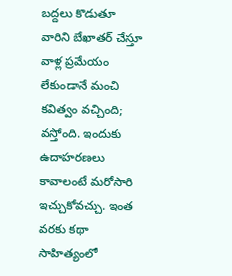బద్దలు కొడుతూ వారిని బేఖాతర్‌ చేస్తూ వాళ్ల ప్రమేయం లేకుండానే మంచి కవిత్వం వచ్చింది; వస్తోంది. ఇందుకు ఉదాహరణలు కావాలంటే మరోసారి ఇచ్చుకోవచ్చు. ఇంత వరకు కథా సాహిత్యంలో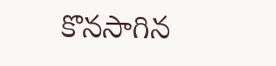కొనసాగిన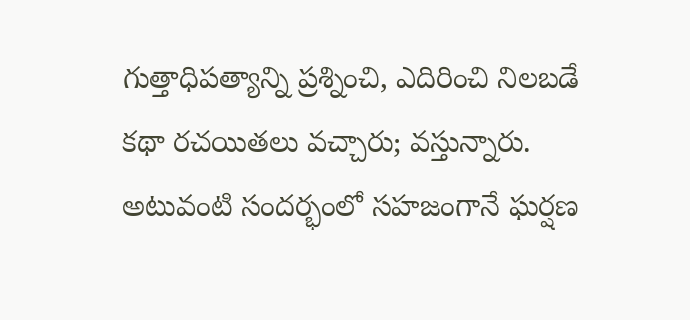గుత్తాధిపత్యాన్ని ప్రశ్నించి, ఎదిరించి నిలబడే కథా రచయితలు వచ్చారు; వస్తున్నారు. అటువంటి సందర్భంలో సహజంగానే ఘర్షణ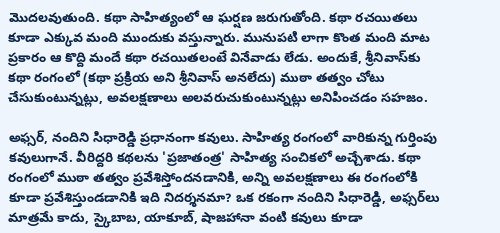మొదలవుతుంది. కథా సాహిత్యంలో ఆ ఘర్షణ జరుగుతోంది. కథా రచయితలు కూడా ఎక్కువ మంది ముందుకు వస్తున్నారు. మునుపటి లాగా కొంత మంది మాట ప్రకారం ఆ కొద్ది మందే కథా రచయితలంటే వినేవాడు లేడు. అందుకే, శ్రీనివాస్‌కు కథా రంగంలో (కథా ప్రక్రియ అని శ్రీనివాస్‌ అనలేదు) ముఠా తత్వం చోటు చేసుకుంటున్నట్లు, అవలక్షణాలు అలవరుచుకుంటున్నట్లు అనిపించడం సహజం.

అఫ్సర్‌, నందిని సిధారెడ్డి ప్రధానంగా కవులు. సాహిత్య రంగంలో వారికున్న గుర్తింపు కవులుగానే. వీరిద్దరి కథలను 'ప్రజాతంత్ర' సాహిత్య సంచికలో అచ్చేశాడు. కథా రంగంలో ముఠా తత్వం ప్రవేశిస్తోందనడానికి, అన్ని అవలక్షణాలు ఈ రంగంలోకి కూడా ప్రవేశిస్తుండడానికి ఇది నిదర్శనమా? ఒక రకంగా నందిని సిధారెడ్డి, అఫ్సర్‌లు మాత్రమే కాదు, స్కైబాబ, యాకూబ్‌, షాజహానా వంటి కవులు కూడా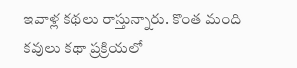ఇవాళ్ల కథలు రాస్తున్నారు. కొంత మంది కవులు కథా ప్రక్రియలో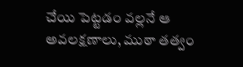చేయి పెట్టడం వల్లనే ఆ అవలక్షణాలు, ముఠా తత్వం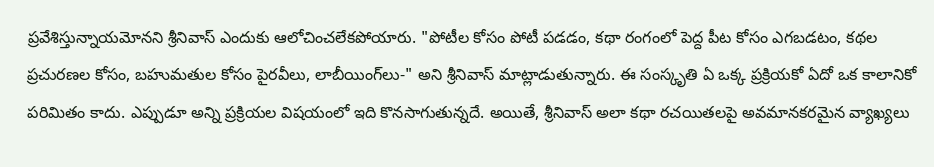ప్రవేశిస్తున్నాయమోనని శ్రీనివాస్‌ ఎందుకు ఆలోచించలేకపోయారు. "పోటీల కోసం పోటీ పడడం, కథా రంగంలో పెద్ద పీట కోసం ఎగబడటం, కథల ప్రచురణల కోసం, బహుమతుల కోసం పైరవీలు, లాబీయింగ్‌లు-" అని శ్రీనివాస్‌ మాట్లాడుతున్నారు. ఈ సంస్కృతి ఏ ఒక్క ప్రక్రియకో ఏదో ఒక కాలానికో పరిమితం కాదు. ఎప్పుడూ అన్ని ప్రక్రియల విషయంలో ఇది కొనసాగుతున్నదే. అయితే, శ్రీనివాస్‌ అలా కథా రచయితలపై అవమానకరమైన వ్యాఖ్యలు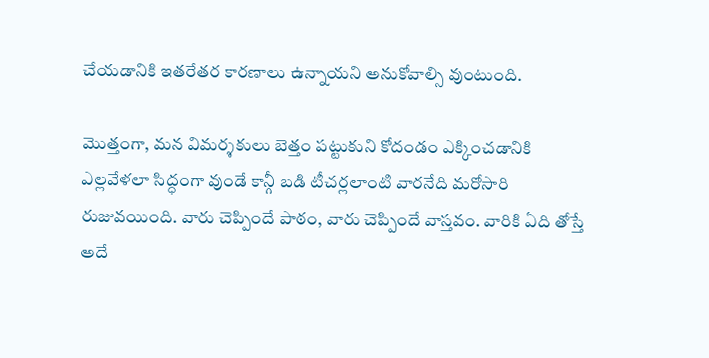చేయడానికి ఇతరేతర కారణాలు ఉన్నాయని అనుకోవాల్సి వుంటుంది.

మొత్తంగా, మన విమర్శకులు బెత్తం పట్టుకుని కోదండం ఎక్కించడానికి ఎల్లవేళలా సిద్ధంగా వుండే కాన్గీ బడి టీచర్లలాంటి వారనేది మరోసారి రుజువయింది. వారు చెప్పిందే పాఠం, వారు చెప్పిందే వాస్తవం. వారికి ఏది తోస్తే అదే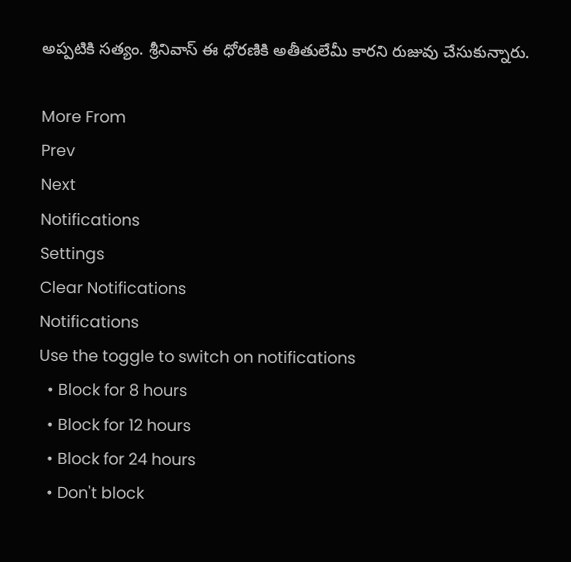అప్పటికి సత్యం. శ్రీనివాస్‌ ఈ ధోరణికి అతీతులేమీ కారని రుజువు చేసుకున్నారు.

More From
Prev
Next
Notifications
Settings
Clear Notifications
Notifications
Use the toggle to switch on notifications
  • Block for 8 hours
  • Block for 12 hours
  • Block for 24 hours
  • Don't block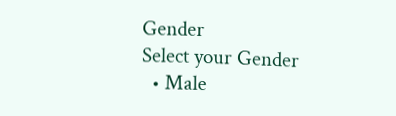Gender
Select your Gender
  • Male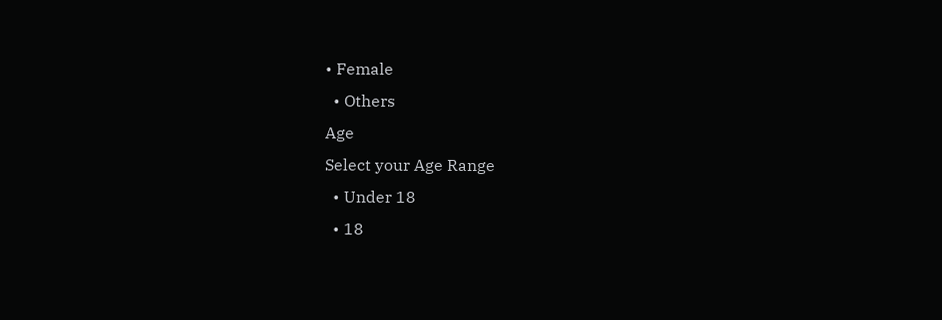• Female
  • Others
Age
Select your Age Range
  • Under 18
  • 18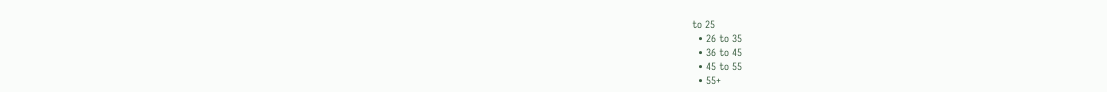to 25
  • 26 to 35
  • 36 to 45
  • 45 to 55
  • 55+